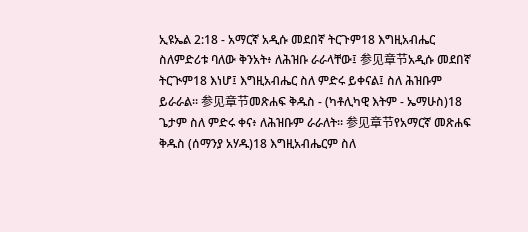ኢዩኤል 2:18 - አማርኛ አዲሱ መደበኛ ትርጉም18 እግዚአብሔር ስለምድሪቱ ባለው ቅንአት፥ ለሕዝቡ ራራላቸው፤ 参见章节አዲሱ መደበኛ ትርጒም18 እነሆ፤ እግዚአብሔር ስለ ምድሩ ይቀናል፤ ስለ ሕዝቡም ይራራል። 参见章节መጽሐፍ ቅዱስ - (ካቶሊካዊ እትም - ኤማሁስ)18 ጌታም ስለ ምድሩ ቀና፥ ለሕዝቡም ራራለት። 参见章节የአማርኛ መጽሐፍ ቅዱስ (ሰማንያ አሃዱ)18 እግዚአብሔርም ስለ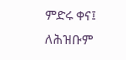ምድሩ ቀና፤ ለሕዝቡም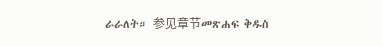ራራለት። 参见章节መጽሐፍ ቅዱስ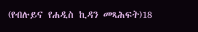(የብሉይና የሐዲስ ኪዳን መጻሕፍት)18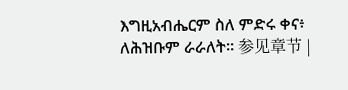እግዚአብሔርም ስለ ምድሩ ቀና፥ ለሕዝቡም ራራለት። 参见章节 |